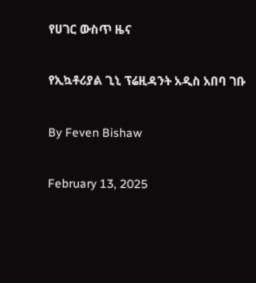የሀገር ውስጥ ዜና

የኢኳቶሪያል ጊኒ ፕሬዚዳንት አዲስ አበባ ገቡ

By Feven Bishaw

February 13, 2025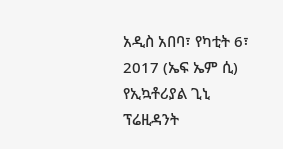አዲስ አበባ፣ የካቲት 6፣ 2017 (ኤፍ ኤም ሲ) የኢኳቶሪያል ጊኒ ፕሬዚዳንት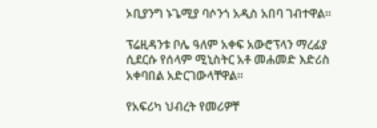ኦቢያንግ ኑጌሚያ ባሶንጎ አዲስ አበባ ገብተዋል፡፡

ፕሬዚዳንቱ ቦሌ ዓለም አቀፍ አውሮፕላን ማረፊያ ሲደርሱ የሰላም ሚኒስትር አቶ መሐመድ እድሪስ አቀባበል አድርገውላቸዋል።

የአፍሪካ ህብረት የመሪዎቸ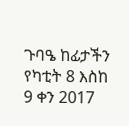ጉባዔ ከፊታችን የካቲት 8 እስከ 9 ቀን 2017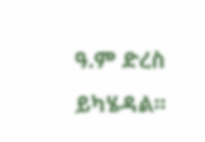ዓ.ም ድረስ ይካሄዳል፡፡